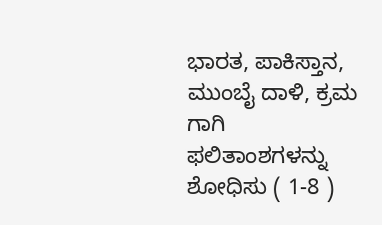ಭಾರತ, ಪಾಕಿಸ್ತಾನ, ಮುಂಬೈ ದಾಳಿ, ಕ್ರಮ ಗಾಗಿ ಫಲಿತಾಂಶಗಳನ್ನು ಶೋಧಿಸು ( 1-8 )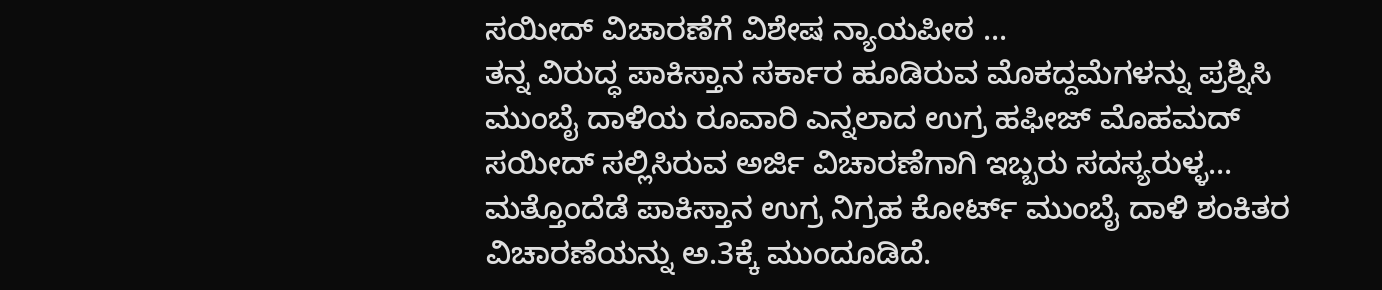ಸಯೀದ್ ವಿಚಾರಣೆಗೆ ವಿಶೇಷ ನ್ಯಾಯಪೀಠ ...
ತನ್ನ ವಿರುದ್ಧ ಪಾಕಿಸ್ತಾನ ಸರ್ಕಾರ ಹೂಡಿರುವ ಮೊಕದ್ದಮೆಗಳನ್ನು ಪ್ರಶ್ನಿಸಿ ಮುಂಬೈ ದಾಳಿಯ ರೂವಾರಿ ಎನ್ನಲಾದ ಉಗ್ರ ಹಫೀಜ್ ಮೊಹಮದ್ ಸಯೀದ್ ಸಲ್ಲಿಸಿರುವ ಅರ್ಜಿ ವಿಚಾರಣೆಗಾಗಿ ಇಬ್ಬರು ಸದಸ್ಯರುಳ್ಳ... ಮತ್ತೊಂದೆಡೆ ಪಾಕಿಸ್ತಾನ ಉಗ್ರ ನಿಗ್ರಹ ಕೋರ್ಟ್ ಮುಂಬೈ ದಾಳಿ ಶಂಕಿತರ ವಿಚಾರಣೆಯನ್ನು ಅ.3ಕ್ಕೆ ಮುಂದೂಡಿದೆ.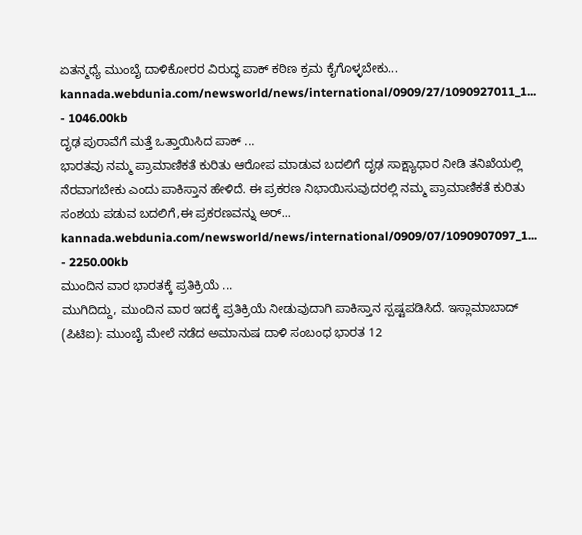ಏತನ್ಮಧ್ಯೆ ಮುಂಬೈ ದಾಳಿಕೋರರ ವಿರುದ್ಧ ಪಾಕ್ ಕಠಿಣ ಕ್ರಮ ಕೈಗೊಳ್ಳಬೇಕು...
kannada.webdunia.com/newsworld/news/international/0909/27/1090927011_1... - 1046.00kb
ದೃಢ ಪುರಾವೆಗೆ ಮತ್ತೆ ಒತ್ತಾಯಿಸಿದ ಪಾಕ್ ...
ಭಾರತವು ನಮ್ಮ ಪ್ರಾಮಾಣಿಕತೆ ಕುರಿತು ಆರೋಪ ಮಾಡುವ ಬದಲಿಗೆ ದೃಢ ಸಾಕ್ಷ್ಯಾಧಾರ ನೀಡಿ ತನಿಖೆಯಲ್ಲಿ ನೆರವಾಗಬೇಕು ಎಂದು ಪಾಕಿಸ್ತಾನ ಹೇಳಿದೆ. ಈ ಪ್ರಕರಣ ನಿಭಾಯಿಸುವುದರಲ್ಲಿ ನಮ್ಮ ಪ್ರಾಮಾಣಿಕತೆ ಕುರಿತು ಸಂಶಯ ಪಡುವ ಬದಲಿಗೆ,ಈ ಪ್ರಕರಣವನ್ನು ಅರ್...
kannada.webdunia.com/newsworld/news/international/0909/07/1090907097_1... - 2250.00kb
ಮುಂದಿನ ವಾರ ಭಾರತಕ್ಕೆ ಪ್ರತಿಕ್ರಿಯೆ ...
ಮುಗಿದಿದ್ದು, ಮುಂದಿನ ವಾರ ಇದಕ್ಕೆ ಪ್ರತಿಕ್ರಿಯೆ ನೀಡುವುದಾಗಿ ಪಾಕಿಸ್ತಾನ ಸ್ಪಷ್ಟಪಡಿಸಿದೆ. ಇಸ್ಲಾಮಾಬಾದ್ (ಪಿಟಿಐ): ಮುಂಬೈ ಮೇಲೆ ನಡೆದ ಅಮಾನುಷ ದಾಳಿ ಸಂಬಂಧ ಭಾರತ 12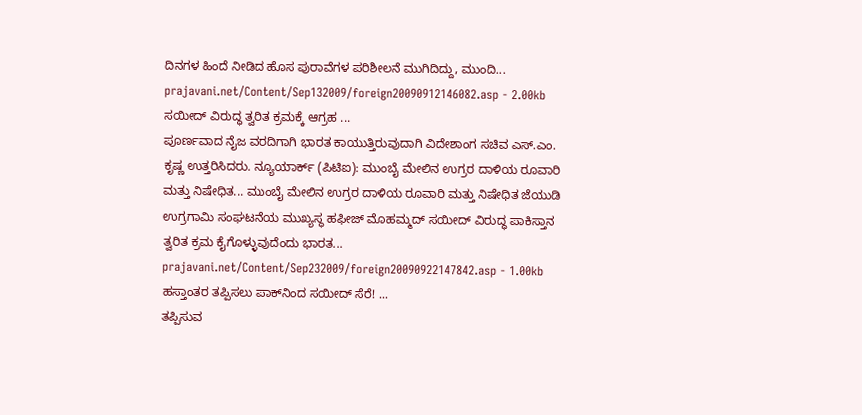ದಿನಗಳ ಹಿಂದೆ ನೀಡಿದ ಹೊಸ ಪುರಾವೆಗಳ ಪರಿಶೀಲನೆ ಮುಗಿದಿದ್ದು, ಮುಂದಿ...
prajavani.net/Content/Sep132009/foreign20090912146082.asp - 2.00kb
ಸಯೀದ್ ವಿರುದ್ಧ ತ್ವರಿತ ಕ್ರಮಕ್ಕೆ ಆಗ್ರಹ ...
ಪೂರ್ಣವಾದ ನೈಜ ವರದಿಗಾಗಿ ಭಾರತ ಕಾಯುತ್ತಿರುವುದಾಗಿ ವಿದೇಶಾಂಗ ಸಚಿವ ಎಸ್.ಎಂ. ಕೃಷ್ಣ ಉತ್ತರಿಸಿದರು. ನ್ಯೂಯಾರ್ಕ್ (ಪಿಟಿಐ): ಮುಂಬೈ ಮೇಲಿನ ಉಗ್ರರ ದಾಳಿಯ ರೂವಾರಿ ಮತ್ತು ನಿಷೇಧಿತ... ಮುಂಬೈ ಮೇಲಿನ ಉಗ್ರರ ದಾಳಿಯ ರೂವಾರಿ ಮತ್ತು ನಿಷೇಧಿತ ಜೆಯುಡಿ ಉಗ್ರಗಾಮಿ ಸಂಘಟನೆಯ ಮುಖ್ಯಸ್ಥ ಹಫೀಜ್ ಮೊಹಮ್ಮದ್ ಸಯೀದ್ ವಿರುದ್ಧ ಪಾಕಿಸ್ತಾನ ತ್ವರಿತ ಕ್ರಮ ಕೈಗೊಳ್ಳುವುದೆಂದು ಭಾರತ...
prajavani.net/Content/Sep232009/foreign20090922147842.asp - 1.00kb
ಹಸ್ತಾಂತರ ತಪ್ಪಿಸಲು ಪಾಕ್‌ನಿಂದ ಸಯೀದ್‌ ಸೆರೆ! ...
ತಪ್ಪಿಸುವ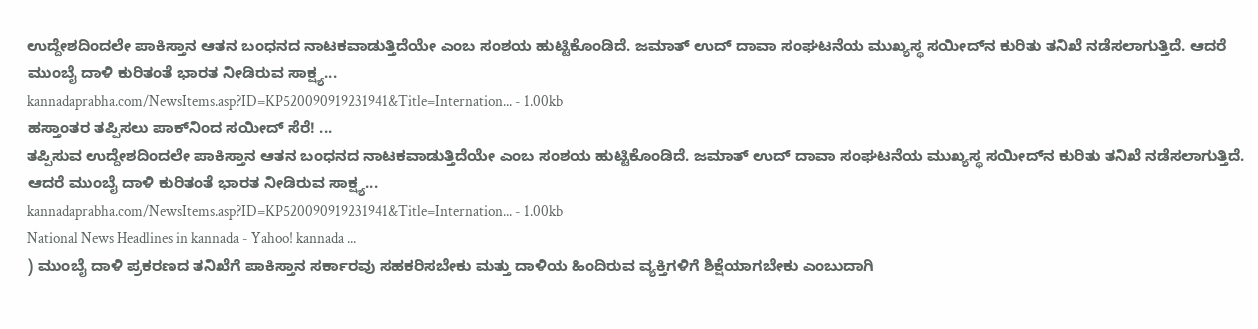ಉದ್ದೇಶದಿಂದಲೇ ಪಾಕಿಸ್ತಾನ ಆತನ ಬಂಧನದ ನಾಟಕವಾಡುತ್ತಿದೆಯೇ ಎಂಬ ಸಂಶಯ ಹುಟ್ಟಿಕೊಂಡಿದೆ. ಜಮಾತ್‌ ಉದ್‌ ದಾವಾ ಸಂಘಟನೆಯ ಮುಖ್ಯಸ್ಥ ಸಯೀದ್‌ನ ಕುರಿತು ತನಿಖೆ ನಡೆಸಲಾಗುತ್ತಿದೆ. ಆದರೆ ಮುಂಬೈ ದಾಳಿ ಕುರಿತಂತೆ ಭಾರತ ನೀಡಿರುವ ಸಾಕ್ಷ್ಯ...
kannadaprabha.com/NewsItems.asp?ID=KP520090919231941&Title=Internation... - 1.00kb
ಹಸ್ತಾಂತರ ತಪ್ಪಿಸಲು ಪಾಕ್‌ನಿಂದ ಸಯೀದ್‌ ಸೆರೆ! ...
ತಪ್ಪಿಸುವ ಉದ್ದೇಶದಿಂದಲೇ ಪಾಕಿಸ್ತಾನ ಆತನ ಬಂಧನದ ನಾಟಕವಾಡುತ್ತಿದೆಯೇ ಎಂಬ ಸಂಶಯ ಹುಟ್ಟಿಕೊಂಡಿದೆ. ಜಮಾತ್‌ ಉದ್‌ ದಾವಾ ಸಂಘಟನೆಯ ಮುಖ್ಯಸ್ಥ ಸಯೀದ್‌ನ ಕುರಿತು ತನಿಖೆ ನಡೆಸಲಾಗುತ್ತಿದೆ. ಆದರೆ ಮುಂಬೈ ದಾಳಿ ಕುರಿತಂತೆ ಭಾರತ ನೀಡಿರುವ ಸಾಕ್ಷ್ಯ...
kannadaprabha.com/NewsItems.asp?ID=KP520090919231941&Title=Internation... - 1.00kb
National News Headlines in kannada - Yahoo! kannada ...
) ಮುಂಬೈ ದಾಳಿ ಪ್ರಕರಣದ ತನಿಖೆಗೆ ಪಾಕಿಸ್ತಾನ ಸರ್ಕಾರವು ಸಹಕರಿಸಬೇಕು ಮತ್ತು ದಾಳಿಯ ಹಿಂದಿರುವ ವ್ಯಕ್ತಿಗಳಿಗೆ ಶಿಕ್ಷೆಯಾಗಬೇಕು ಎಂಬುದಾಗಿ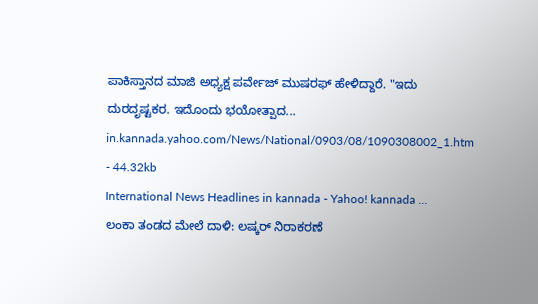ಪಾಕಿಸ್ತಾನದ ಮಾಜಿ ಅಧ್ಯಕ್ಷ ಪರ್ವೇಜ್ ಮುಷರಫ್ ಹೇಳಿದ್ದಾರೆ. "ಇದು ದುರದೃಷ್ಟಕರ. ಇದೊಂದು ಭಯೋತ್ಪಾದ...
in.kannada.yahoo.com/News/National/0903/08/1090308002_1.htm - 44.32kb
International News Headlines in kannada - Yahoo! kannada ...
ಲಂಕಾ ತಂಡದ ಮೇಲೆ ದಾಳಿ: ಲಷ್ಕರ್ ನಿರಾಕರಣೆ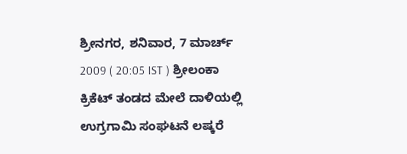ಶ್ರೀನಗರ, ಶನಿವಾರ, 7 ಮಾರ್ಚ್ 2009 ( 20:05 IST ) ಶ್ರೀಲಂಕಾ ಕ್ರಿಕೆಟ್ ತಂಡದ ಮೇಲೆ ದಾಳಿಯಲ್ಲಿ ಉಗ್ರಗಾಮಿ ಸಂಘಟನೆ ಲಷ್ಕರೆ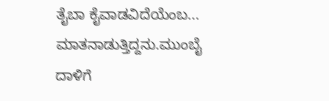ತೈಬಾ ಕೈವಾಡವಿದೆಯೆಂಬ... ಮಾತನಾಡುತ್ತಿದ್ದನು.ಮುಂಬೈ ದಾಳಿಗೆ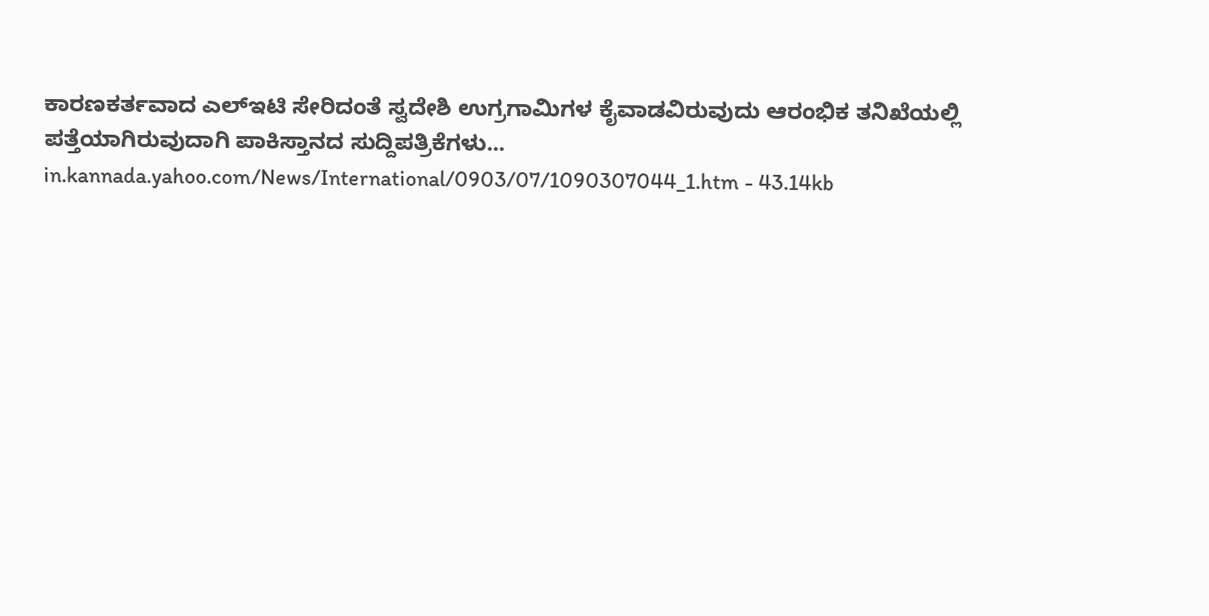ಕಾರಣಕರ್ತವಾದ ಎಲ್‌ಇಟಿ ಸೇರಿದಂತೆ ಸ್ವದೇಶಿ ಉಗ್ರಗಾಮಿಗಳ ಕೈವಾಡವಿರುವುದು ಆರಂಭಿಕ ತನಿಖೆಯಲ್ಲಿ ಪತ್ತೆಯಾಗಿರುವುದಾಗಿ ಪಾಕಿಸ್ತಾನದ ಸುದ್ದಿಪತ್ರಿಕೆಗಳು...
in.kannada.yahoo.com/News/International/0903/07/1090307044_1.htm - 43.14kb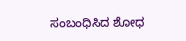ಸಂಬಂಧಿಸಿದ ಶೋಧ